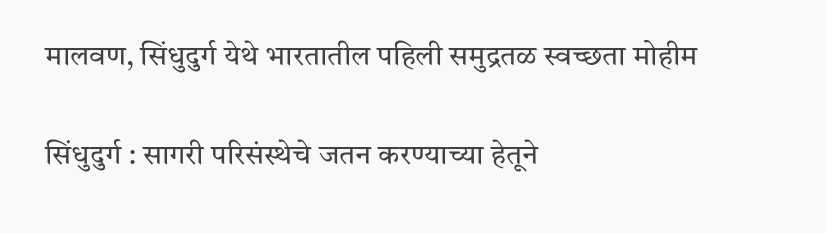मालवण, सिंधुदुर्ग येथे भारतातील पहिली समुद्रतळ स्वच्छता मोहीम

सिंधुदुर्ग : सागरी परिसंस्थेचे जतन करण्याच्या हेतूने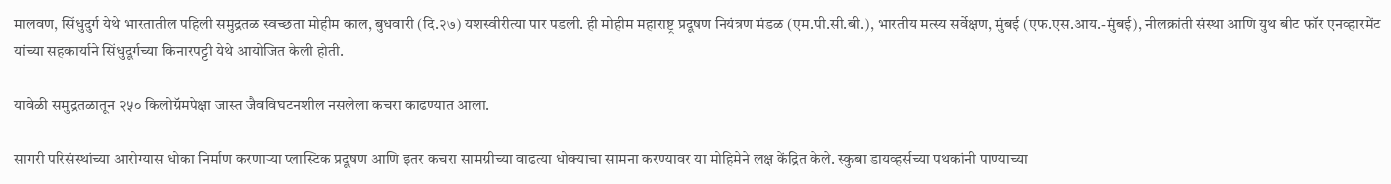मालवण, सिंधुदुर्ग येथे भारतातील पहिली समुद्रतळ स्वच्छता मोहीम काल, बुधवारी (दि.२७) यशस्वीरीत्या पार पडली. ही मोहीम महाराष्ट्र प्रदूषण नियंत्रण मंडळ (एम.पी.सी.बी.), भारतीय मत्स्य सर्वेक्षण, मुंबई (एफ.एस.आय.-मुंबई), नीलक्रांती संस्था आणि युथ बीट फॉर एनव्हारमेंट यांच्या सहकार्याने सिंधुदूर्गच्या किनारपट्टी येथे आयोजित केली होती.

यावेळी समुद्रतळातून २५० किलोग्रॅमपेक्षा जास्त जैवविघटनशील नसलेला कचरा काढण्यात आला.

सागरी परिसंस्थांच्या आरोग्यास धोका निर्माण करणाऱ्या प्लास्टिक प्रदूषण आणि इतर कचरा सामग्रीच्या वाढत्या धोक्याचा सामना करण्यावर या मोहिमेने लक्ष केंद्रित केले. स्कुबा डायव्हर्सच्या पथकांनी पाण्याच्या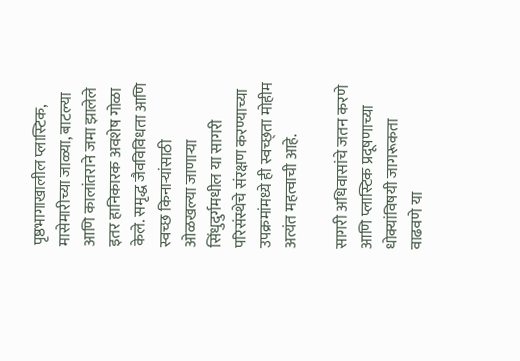पृष्ठभागाखालील प्लास्टिक, मासेमारीच्या जाळ्या, बाटल्या आणि कालांतराने जमा झालेले इतर हानिकारक अवशेष गोळा केले. समृद्ध जैवविविधता आणि स्वच्छ किनाऱ्यांसाठी ओळखल्या जाणाऱ्या सिंधुदुर्गमधील या सागरी परिसंस्थेचे संरक्षण करण्याच्या उपक्रमांमध्ये ही स्वच्छ्ता मोहीम अत्यंत महत्वाची आहे.

सागरी अधिवासांचे जतन करणे आणि प्लास्टिक प्रदूषणाच्या धोक्यांविषयी जागरूकता वाढवणे या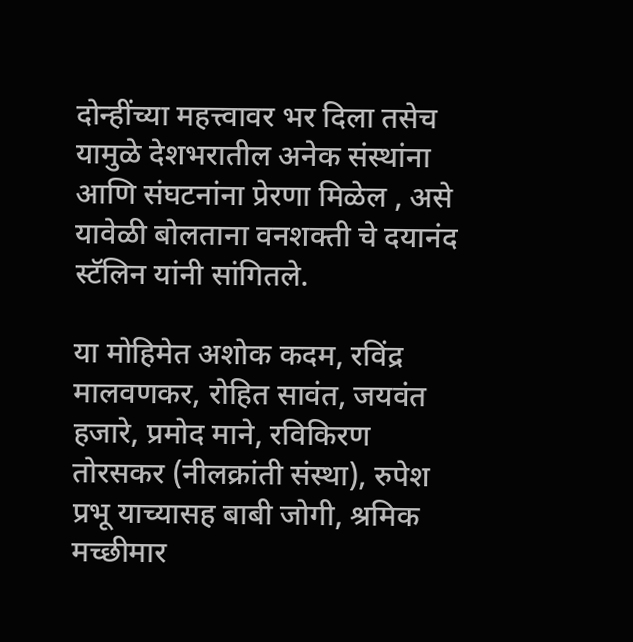दोन्हींच्या महत्त्वावर भर दिला तसेच यामुळे देशभरातील अनेक संस्थांना आणि संघटनांना प्रेरणा मिळेल , असे यावेळी बोलताना वनशक्ती चे दयानंद स्टॅलिन यांनी सांगितले.

या मोहिमेत अशोक कदम, रविंद्र मालवणकर, रोहित सावंत, जयवंत हजारे, प्रमोद माने, रविकिरण तोरसकर (नीलक्रांती संस्था), रुपेश प्रभू याच्यासह बाबी जोगी, श्रमिक मच्छीमार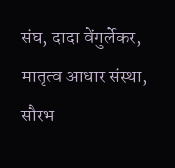संघ, दादा वेंगुर्लेकर, मातृत्व आधार संस्था, सौरभ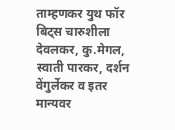ताम्हणकर युथ फॉर बिट्स चारुशीला देवलकर, कु.मेगल, स्वाती पारकर, दर्शन वेंगुर्लेकर व इतर मान्यवर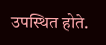उपस्थित होते.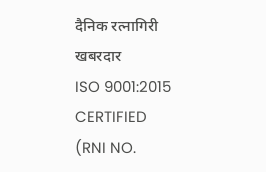दैनिक रत्नागिरी खबरदार
ISO 9001:2015 CERTIFIED
(RNI NO.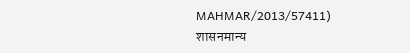MAHMAR/2013/57411)
शासनमान्य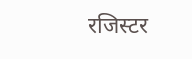रजिस्टर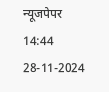न्यूजपेपर
14:44 28-11-2024